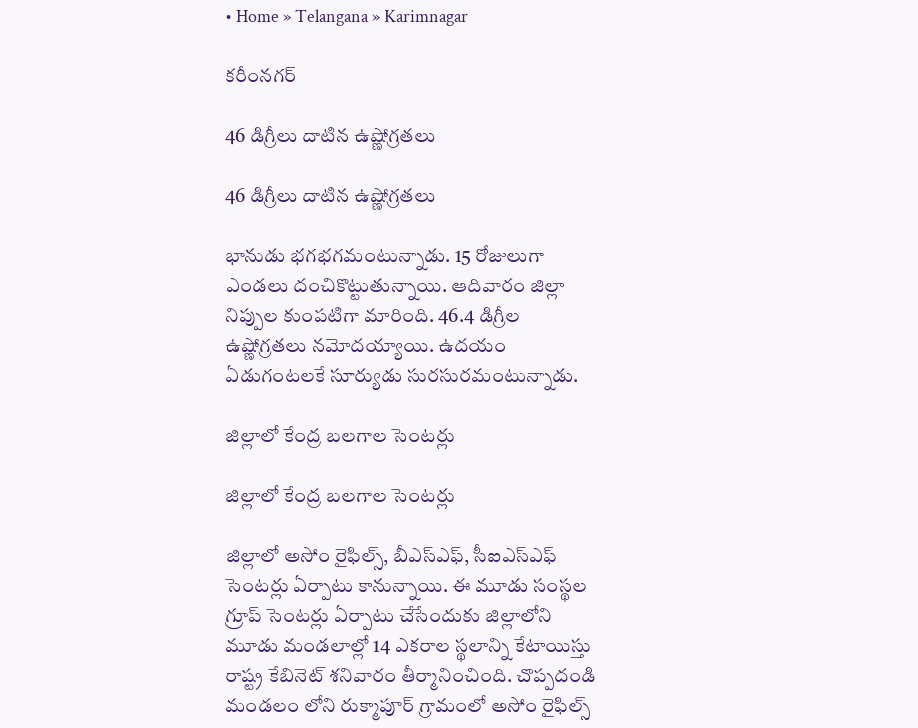• Home » Telangana » Karimnagar

కరీంనగర్

46 డిగ్రీలు దాటిన ఉష్ణోగ్రతలు

46 డిగ్రీలు దాటిన ఉష్ణోగ్రతలు

భానుడు భగభగమంటున్నాడు. 15 రోజులుగా ఎండలు దంచికొట్టుతున్నాయి. ఆదివారం జిల్లా నిప్పుల కుంపటిగా మారింది. 46.4 డిగ్రీల ఉష్ణోగ్రతలు నమోదయ్యాయి. ఉదయం ఏడుగంటలకే సూర్యుడు సురసురమంటున్నాడు.

జిల్లాలో కేంద్ర బలగాల సెంటర్లు

జిల్లాలో కేంద్ర బలగాల సెంటర్లు

జిల్లాలో అసోం రైఫిల్స్‌, బీఎస్‌ఎఫ్‌, సీఐఎస్‌ఎఫ్‌ సెంటర్లు ఏర్పాటు కానున్నాయి. ఈ మూడు సంస్థల గ్రూప్‌ సెంటర్లు ఏర్పాటు చేసేందుకు జిల్లాలోని మూడు మండలాల్లో 14 ఎకరాల స్థలాన్ని కేటాయిస్తు రాష్ట్ర కేబినెట్‌ శనివారం తీర్మానించింది. చొప్పదండి మండలం లోని రుక్మాపూర్‌ గ్రామంలో అసోం రైఫిల్స్‌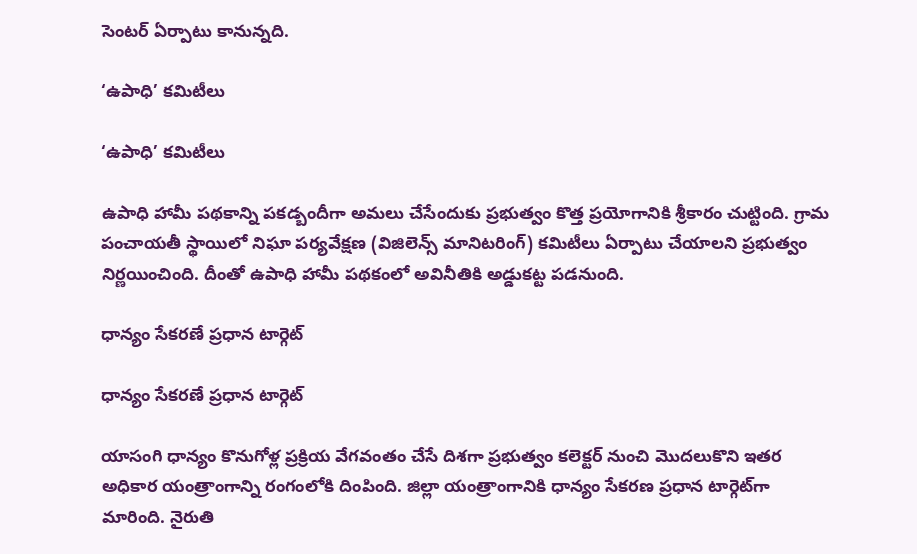సెంటర్‌ ఏర్పాటు కానున్నది.

‘ఉపాధి’ కమిటీలు

‘ఉపాధి’ కమిటీలు

ఉపాధి హామీ పథకాన్ని పకడ్బందీగా అమలు చేసేందుకు ప్రభుత్వం కొత్త ప్రయోగానికి శ్రీకారం చుట్టింది. గ్రామ పంచాయతీ స్థాయిలో నిఘా పర్యవేక్షణ (విజిలెన్స్‌ మానిటరింగ్‌) కమిటీలు ఏర్పాటు చేయాలని ప్రభుత్వం నిర్ణయించింది. దీంతో ఉపాధి హామీ పథకంలో అవినీతికి అడ్డుకట్ట పడనుంది.

ధాన్యం సేకరణే ప్రధాన టార్గెట్‌

ధాన్యం సేకరణే ప్రధాన టార్గెట్‌

యాసంగి ధాన్యం కొనుగోళ్ల ప్రక్రియ వేగవంతం చేసే దిశగా ప్రభుత్వం కలెక్టర్‌ నుంచి మొదలుకొని ఇతర అధికార యంత్రాంగాన్ని రంగంలోకి దింపింది. జిల్లా యంత్రాంగానికి ధాన్యం సేకరణ ప్రధాన టార్గెట్‌గా మారింది. నైరుతి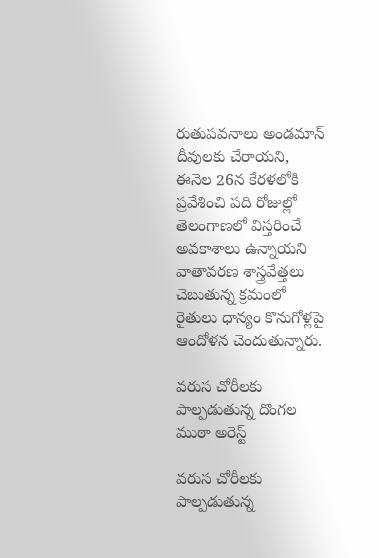రుతుపవనాలు అండమాన్‌ దీవులకు చేరాయని, ఈనెల 26న కేరళలోకి ప్రవేశించి పది రోజుల్లో తెలంగాణలో విస్తరించే అవకాశాలు ఉన్నాయని వాతావరణ శాస్త్రవేత్తలు చెబుతున్న క్రమంలో రైతులు ధాన్యం కొనుగోళ్లపై ఆందోళన చెందుతున్నారు.

వరుస చోరీలకు పాల్పడుతున్న దొంగల ముఠా అరెస్ట్‌

వరుస చోరీలకు పాల్పడుతున్న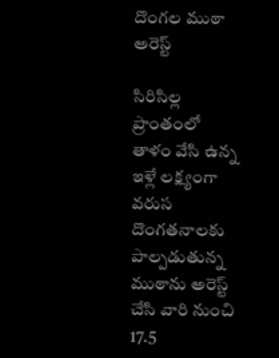దొంగల ముఠా అరెస్ట్‌

సిరిసిల్ల ప్రాంతంలో తాళం వేసి ఉన్న ఇళ్లే లక్ష్యంగా వరుస దొంగతనాలకు పాల్పడుతున్న ముఠాను అరెస్ట్‌ చేసి వారి నుంచి 17.5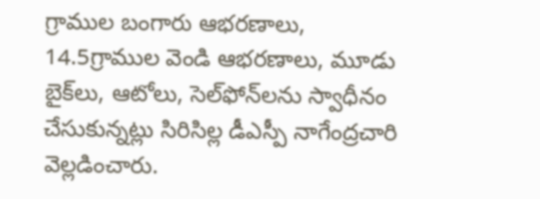గ్రాముల బంగారు ఆభరణాలు, 14.5గ్రాముల వెండి ఆభరణాలు, మూడు బైక్‌లు, ఆటోలు, సెల్‌ఫోన్‌లను స్వాధీనం చేసుకున్నట్లు సిరిసిల్ల డీఎస్పీ నాగేంద్రచారి వెల్లడించారు.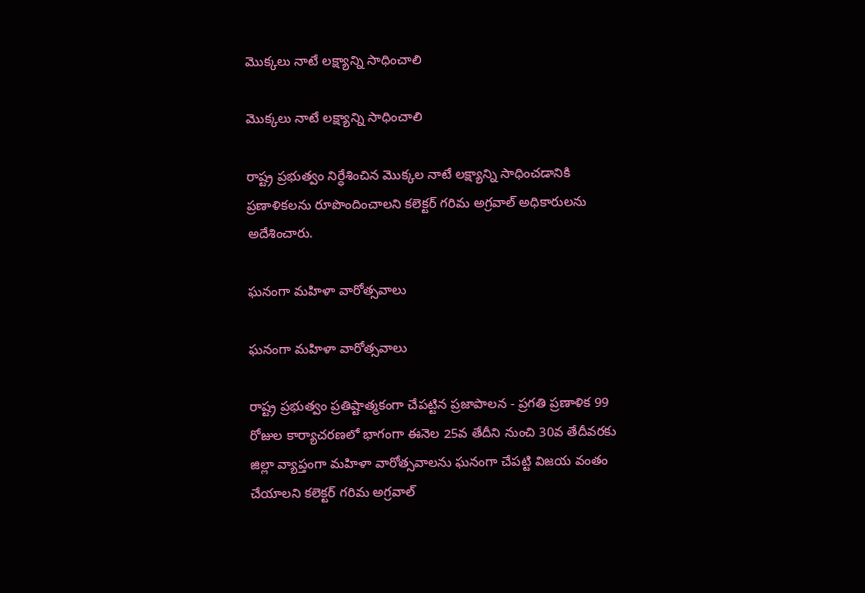మొక్కలు నాటే లక్ష్యాన్ని సాధించాలి

మొక్కలు నాటే లక్ష్యాన్ని సాధించాలి

రాష్ట్ర ప్రభుత్వం నిర్ధేశించిన మొక్కల నాటే లక్ష్యాన్ని సాధించడానికి ప్రణాళికలను రూపొందించాలని కలెక్టర్‌ గరిమ అగ్రవాల్‌ అధికారులను అదేశించారు.

ఘనంగా మహిళా వారోత్సవాలు

ఘనంగా మహిళా వారోత్సవాలు

రాష్ట్ర ప్రభుత్వం ప్రతిష్టాత్మకంగా చేపట్టిన ప్రజాపాలన - ప్రగతి ప్రణాళిక 99 రోజుల కార్యాచరణలో భాగంగా ఈనెల 25వ తేదీని నుంచి 30వ తేదీవరకు జిల్లా వ్యాప్తంగా మహిళా వారోత్సవాలను ఘనంగా చేపట్టి విజయ వంతం చేయాలని కలెక్టర్‌ గరిమ అగ్రవాల్‌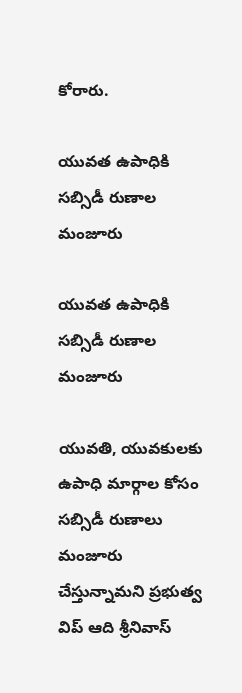కోరారు.

యువత ఉపాధికి సబ్సిడీ రుణాల మంజూరు

యువత ఉపాధికి సబ్సిడీ రుణాల మంజూరు

యువతి, యువకులకు ఉపాధి మార్గాల కోసం సబ్సిడీ రుణాలు మంజూరు చేస్తున్నామని ప్రభుత్వ విప్‌ ఆది శ్రీనివాస్‌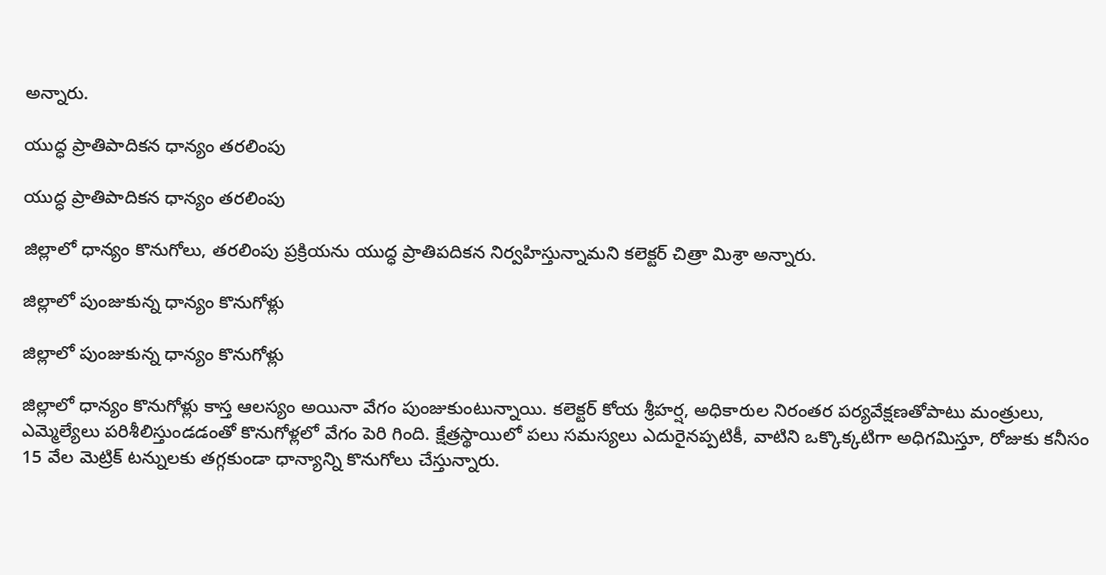అన్నారు.

యుద్ధ ప్రాతిపాదికన ధాన్యం తరలింపు

యుద్ధ ప్రాతిపాదికన ధాన్యం తరలింపు

జిల్లాలో ధాన్యం కొనుగోలు, తరలింపు ప్రక్రియను యుద్ధ ప్రాతిపదికన నిర్వహిస్తున్నామని కలెక్టర్‌ చిత్రా మిశ్రా అన్నారు.

జిల్లాలో పుంజుకున్న ధాన్యం కొనుగోళ్లు

జిల్లాలో పుంజుకున్న ధాన్యం కొనుగోళ్లు

జిల్లాలో ధాన్యం కొనుగోళ్లు కాస్త ఆలస్యం అయినా వేగం పుంజుకుంటున్నాయి. కలెక్టర్‌ కోయ శ్రీహర్ష, అధికారుల నిరంతర పర్యవేక్షణతోపాటు మంత్రులు, ఎమ్మెల్యేలు పరిశీలిస్తుండడంతో కొనుగోళ్లలో వేగం పెరి గింది. క్షేత్రస్థాయిలో పలు సమస్యలు ఎదురైనప్పటికీ, వాటిని ఒక్కొక్కటిగా అధిగమిస్తూ, రోజుకు కనీసం 15 వేల మెట్రిక్‌ టన్నులకు తగ్గకుండా ధాన్యాన్ని కొనుగోలు చేస్తున్నారు.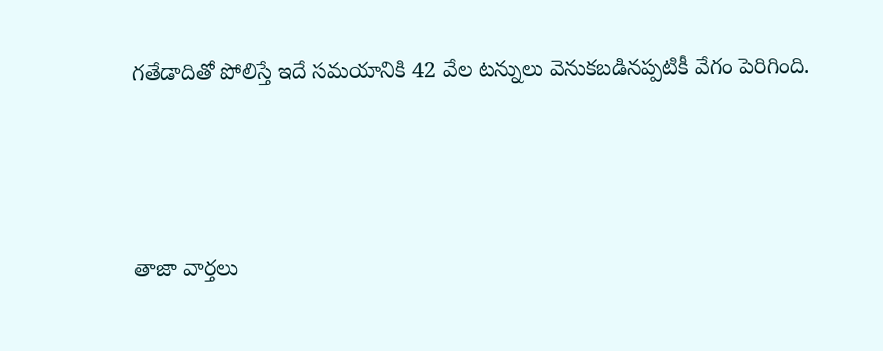గతేడాదితో పోలిస్తే ఇదే సమయానికి 42 వేల టన్నులు వెనుకబడినప్పటికీ వేగం పెరిగింది.



తాజా వార్తలు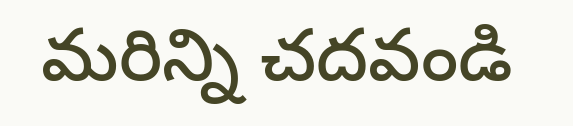మరిన్ని చదవండి